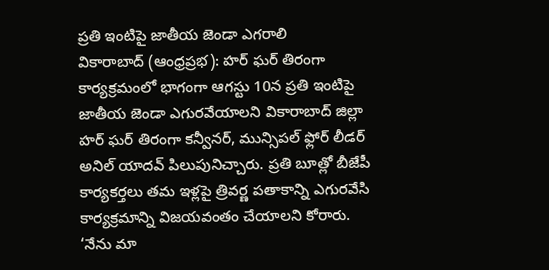ప్రతి ఇంటిపై జాతీయ జెండా ఎగరాలి
వికారాబాద్ (ఆంధ్రప్రభ): హర్ ఘర్ తిరంగా కార్యక్రమంలో భాగంగా ఆగస్టు 10న ప్రతి ఇంటిపై జాతీయ జెండా ఎగురవేయాలని వికారాబాద్ జిల్లా హర్ ఘర్ తిరంగా కన్వీనర్, మున్సిపల్ ఫ్లోర్ లీడర్ అనిల్ యాదవ్ పిలుపునిచ్చారు. ప్రతి బూత్లో బీజేపీ కార్యకర్తలు తమ ఇళ్లపై త్రివర్ణ పతాకాన్ని ఎగురవేసి కార్యక్రమాన్ని విజయవంతం చేయాలని కోరారు.
‘నేను మా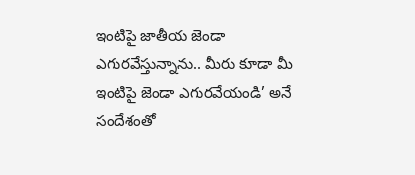ఇంటిపై జాతీయ జెండా ఎగురవేస్తున్నాను.. మీరు కూడా మీ ఇంటిపై జెండా ఎగురవేయండి’ అనే సందేశంతో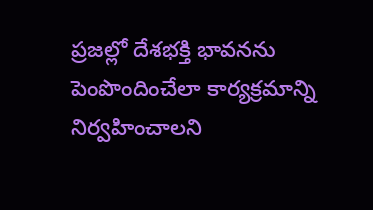ప్రజల్లో దేశభక్తి భావనను పెంపొందించేలా కార్యక్రమాన్ని నిర్వహించాలని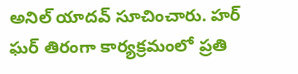అనిల్ యాదవ్ సూచించారు. హర్ ఘర్ తిరంగా కార్యక్రమంలో ప్రతి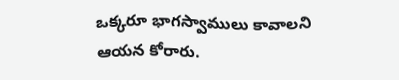ఒక్కరూ భాగస్వాములు కావాలని ఆయన కోరారు.